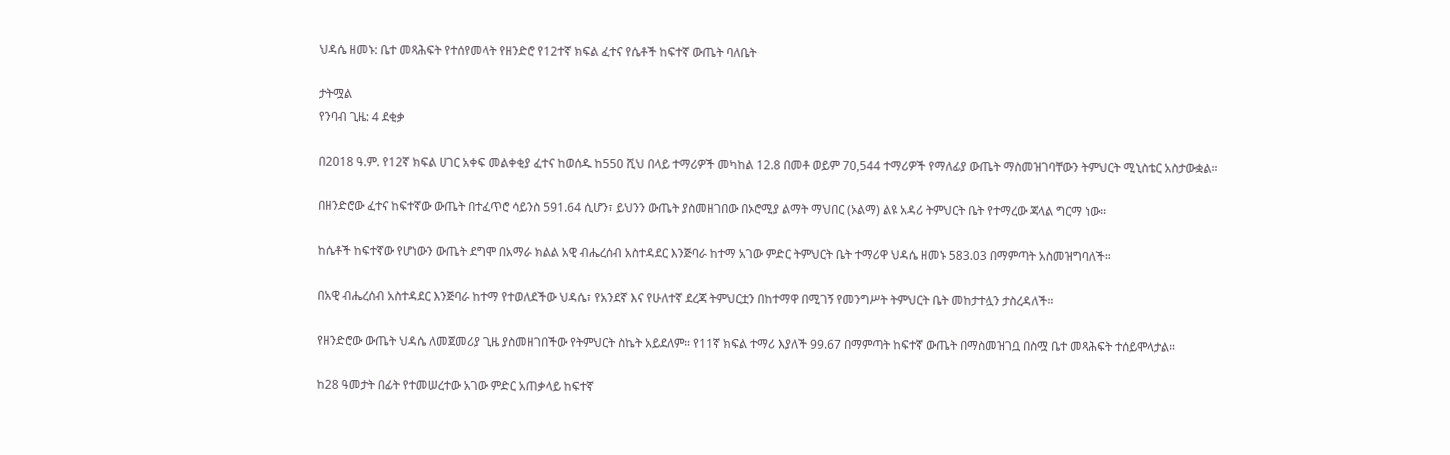ህዳሴ ዘመኑ: ቤተ መጻሕፍት የተሰየመላት የዘንድሮ የ12ተኛ ክፍል ፈተና የሴቶች ከፍተኛ ውጤት ባለቤት

ታትሟል
የንባብ ጊዜ: 4 ደቂቃ

በ2018 ዓ.ም. የ12ኛ ክፍል ሀገር አቀፍ መልቀቂያ ፈተና ከወሰዱ ከ550 ሺህ በላይ ተማሪዎች መካከል 12.8 በመቶ ወይም 70,544 ተማሪዎች የማለፊያ ውጤት ማስመዝገባቸውን ትምህርት ሚኒስቴር አስታውቋል።

በዘንድሮው ፈተና ከፍተኛው ውጤት በተፈጥሮ ሳይንስ 591.64 ሲሆን፣ ይህንን ውጤት ያስመዘገበው በኦሮሚያ ልማት ማህበር (ኦልማ) ልዩ አዳሪ ትምህርት ቤት የተማረው ጃላል ግርማ ነው።

ከሴቶች ከፍተኛው የሆነውን ውጤት ደግሞ በአማራ ክልል አዊ ብሔረሰብ አስተዳደር እንጅባራ ከተማ አገው ምድር ትምህርት ቤት ተማሪዋ ህዳሴ ዘመኑ 583.03 በማምጣት አስመዝግባለች።

በአዊ ብሔረሰብ አስተዳደር እንጅባራ ከተማ የተወለደችው ህዳሴ፣ የአንደኛ እና የሁለተኛ ደረጃ ትምህርቷን በከተማዋ በሚገኝ የመንግሥት ትምህርት ቤት መከታተሏን ታስረዳለች።

የዘንድሮው ውጤት ህዳሴ ለመጀመሪያ ጊዜ ያስመዘገበችው የትምህርት ስኬት አይደለም። የ11ኛ ክፍል ተማሪ እያለች 99.67 በማምጣት ከፍተኛ ውጤት በማስመዝገቧ በስሟ ቤተ መጻሕፍት ተሰይሞላታል።

ከ28 ዓመታት በፊት የተመሠረተው አገው ምድር አጠቃላይ ከፍተኛ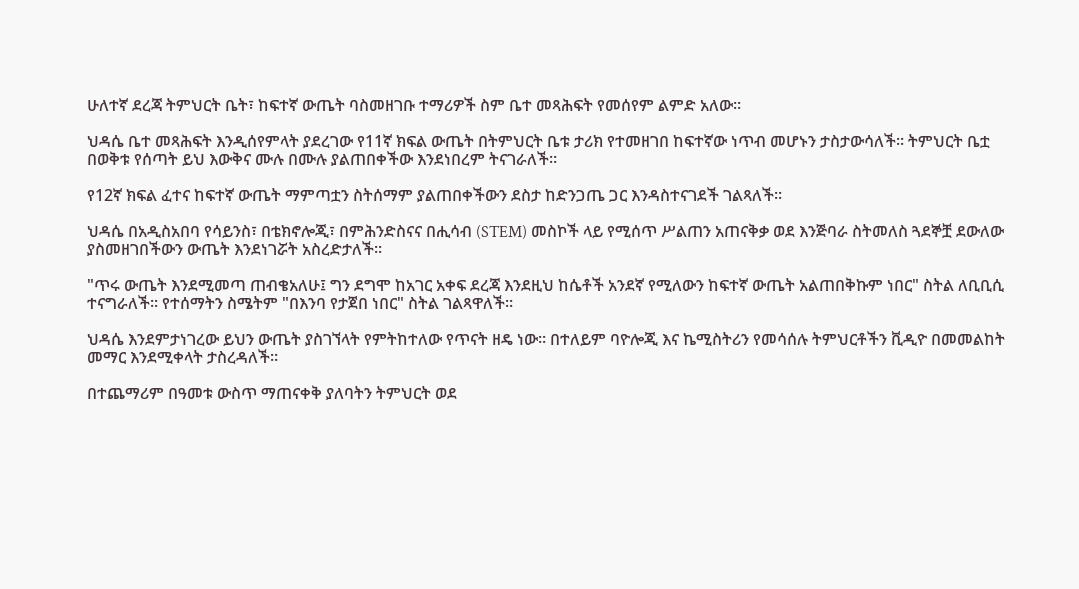ሁለተኛ ደረጃ ትምህርት ቤት፣ ከፍተኛ ውጤት ባስመዘገቡ ተማሪዎች ስም ቤተ መጻሕፍት የመሰየም ልምድ አለው።

ህዳሴ ቤተ መጻሕፍት እንዲሰየምላት ያደረገው የ11ኛ ክፍል ውጤት በትምህርት ቤቱ ታሪክ የተመዘገበ ከፍተኛው ነጥብ መሆኑን ታስታውሳለች። ትምህርት ቤቷ በወቅቱ የሰጣት ይህ እውቅና ሙሉ በሙሉ ያልጠበቀችው እንደነበረም ትናገራለች።

የ12ኛ ክፍል ፈተና ከፍተኛ ውጤት ማምጣቷን ስትሰማም ያልጠበቀችውን ደስታ ከድንጋጤ ጋር እንዳስተናገደች ገልጻለች።

ህዳሴ በአዲስአበባ የሳይንስ፣ በቴክኖሎጂ፣ በምሕንድስናና በሒሳብ (STEM) መስኮች ላይ የሚሰጥ ሥልጠን አጠናቅቃ ወደ እንጅባራ ስትመለስ ጓደኞቿ ደውለው ያስመዘገበችውን ውጤት እንደነገሯት አስረድታለች።

"ጥሩ ውጤት እንደሚመጣ ጠብቄአለሁ፤ ግን ደግሞ ከአገር አቀፍ ደረጃ እንደዚህ ከሴቶች አንደኛ የሚለውን ከፍተኛ ውጤት አልጠበቅኩም ነበር" ስትል ለቢቢሲ ተናግራለች። የተሰማትን ስሜትም "በእንባ የታጀበ ነበር" ስትል ገልጻዋለች።

ህዳሴ እንደምታነገረው ይህን ውጤት ያስገኘላት የምትከተለው የጥናት ዘዴ ነው። በተለይም ባዮሎጂ እና ኬሚስትሪን የመሳሰሉ ትምህርቶችን ቪዲዮ በመመልከት መማር እንደሚቀላት ታስረዳለች።

በተጨማሪም በዓመቱ ውስጥ ማጠናቀቅ ያለባትን ትምህርት ወደ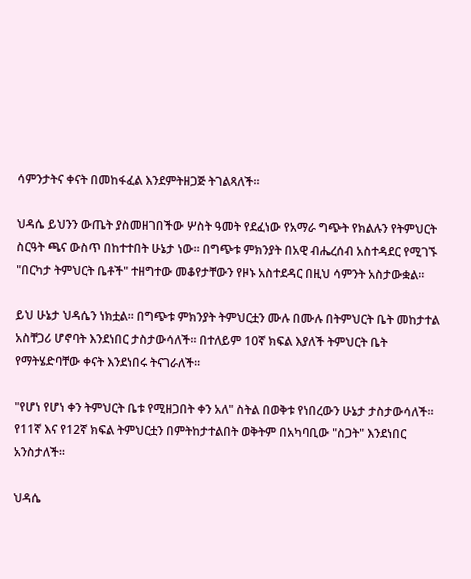ሳምንታትና ቀናት በመከፋፈል እንደምትዘጋጅ ትገልጻለች።

ህዳሴ ይህንን ውጤት ያስመዘገበችው ሦስት ዓመት የደፈነው የአማራ ግጭት የክልሉን የትምህርት ስርዓት ጫና ውስጥ በከተተበት ሁኔታ ነው። በግጭቱ ምክንያት በአዊ ብሔረሰብ አስተዳደር የሚገኙ "በርካታ ትምህርት ቤቶች" ተዘግተው መቆየታቸውን የዞኑ አስተደዳር በዚህ ሳምንት አስታውቋል።

ይህ ሁኔታ ህዳሴን ነክቷል። በግጭቱ ምክንያት ትምህርቷን ሙሉ በሙሉ በትምህርት ቤት መከታተል አስቸጋሪ ሆኖባት እንደነበር ታስታውሳለች። በተለይም 10ኛ ክፍል እያለች ትምህርት ቤት የማትሄድባቸው ቀናት እንደነበሩ ትናገራለች።

"የሆነ የሆነ ቀን ትምህርት ቤቱ የሚዘጋበት ቀን አለ" ስትል በወቅቱ የነበረውን ሁኔታ ታስታውሳለች። የ11ኛ እና የ12ኛ ክፍል ትምህርቷን በምትከታተልበት ወቅትም በአካባቢው "ስጋት" እንደነበር አንስታለች።

ህዳሴ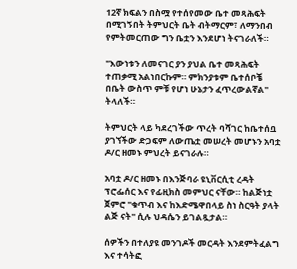12ኛ ክፍልን በስሟ የተሰየመው ቤተ መጻሕፍት በሚገኝበት ትምህርት ቤት ብትማርም፣ ለማንበብ የምትመርጠው ግን ቤቷን እንደሆነ ትናገራለች።

"እውነቱን ለመናገር ያን ያህል ቤተ መጻሕፍት ተጠቃሚ አልነበርኩም። ምክንያቱም ቤተሰቦቼ በቤት ውስጥ ምቹ የሆነ ሁኔታን ፈጥረውልኛል" ትላለች።

ትምህርት ላይ ካደረገችው ጥረት ባሻገር ከቤተሰቧ ያገኘችው ድጋፍም ለውጤቷ መሠረት መሆኑን አባቷ ዶ/ር ዘመኑ ምህረት ይናገራሉ።

አባቷ ዶ/ር ዘመኑ በእንጅባራ ዩኒቨርሲቲ ረዳት ፕሮፌሰር እና የፊዚክስ መምህር ናቸው። ከልጅነቷ ጀምሮ "ቁጥብ እና ከእድሜዋበላይ ስነ ስርዓት ያላት ልጅ ናት" ሲሉ ህዳሴን ይገልጿታል።

ሰዎችን በተለያዩ መንገዶች መርዳት እንደምትፈልግ እና ተሳትፎ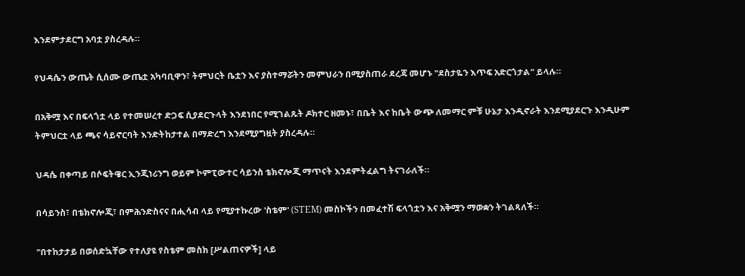እንደምታደርግ አባቷ ያስረዳሉ።

የህዳሴን ውጤት ሲሰሙ ውጤቷ አካባቢዋን፣ ትምህርት ቤቷን እና ያስተማሯትን መምህራን በሚያስጠራ ደረጃ መሆኑ "ደስታዬን እጥፍ አድርጎታል" ይላሉ።

በአቅሟ እና በፍላጎቷ ላይ የተመሠረተ ድጋፍ ሲያደርጉላት እንደነበር የሚገልጹት ዶክተር ዘመኑ፣ በቤት እና ከቤት ውጭ ለመማር ምቹ ሁኔታ እንዲኖራት እንደሚያደርጉ እንዲሁም ትምህርቷ ላይ ጫና ሳይኖርባት እንድትከታተል በማድረግ እንደሚያግዟት ያስረዳሉ።

ህዳሴ በቀጣይ በሶፍትዌር ኢንጂነሪንግ ወይም ኮምፒውተር ሳይንስ ቴክኖሎጂ ማጥናት እንደምትፈልግ ትናገራለች።

በሳይንስ፣ በቴክኖሎጂ፣ በምሕንድስናና በሒሳብ ላይ የሚያተኩረው 'ስቴም' (STEM) መስኮችን በመፈተሽ ፍላጎቷን እና አቅሟን ማወቋን ትገልጻለች።

"በተከታታይ በወሰድኳቸው የተለያዩ የስቴም መስክ [ሥልጠናዎች] ላይ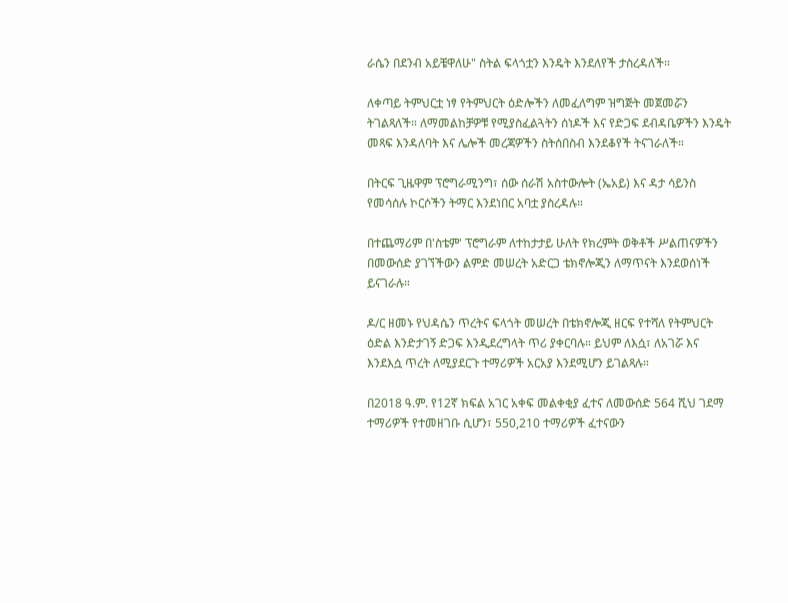ራሴን በደንብ አይቼዋለሁ" ስትል ፍላጎቷን እንዴት እንደለየች ታስረዳለች።

ለቀጣይ ትምህርቷ ነፃ የትምህርት ዕድሎችን ለመፈለግም ዝግጅት መጀመሯን ትገልጻለች። ለማመልከቻዎቹ የሚያስፈልጓትን ሰነዶች እና የድጋፍ ደብዳቤዎችን እንዴት መጻፍ እንዳለባት እና ሌሎች መረጃዎችን ስትሰበስብ እንደቆየች ትናገራለች።

በትርፍ ጊዜዋም ፕሮግራሚንግ፣ ሰው ሰራሽ አስተውሎት (ኤአይ) እና ዳታ ሳይንስ የመሳሰሉ ኮርሶችን ትማር እንደነበር አባቷ ያስረዳሉ።

በተጨማሪም በ'ስቴም' ፕሮግራም ለተከታታይ ሁለት የክረምት ወቅቶች ሥልጠናዎችን በመውሰድ ያገኘችውን ልምድ መሠረት አድርጋ ቴክኖሎጂን ለማጥናት እንደወሰነች ይናገራሉ።

ዶ/ር ዘመኑ የህዳሴን ጥረትና ፍላጎት መሠረት በቴክኖሎጂ ዘርፍ የተሻለ የትምህርት ዕድል እንድታገኝ ድጋፍ እንዲደረግላት ጥሪ ያቀርባሉ። ይህም ለእሷ፣ ለአገሯ እና እንደእሷ ጥረት ለሚያደርጉ ተማሪዎች አርአያ እንደሚሆን ይገልጻሉ።

በ2018 ዓ.ም. የ12ኛ ክፍል አገር አቀፍ መልቀቂያ ፈተና ለመውሰድ 564 ሺህ ገደማ ተማሪዎች የተመዘገቡ ሲሆን፣ 550,210 ተማሪዎች ፈተናውን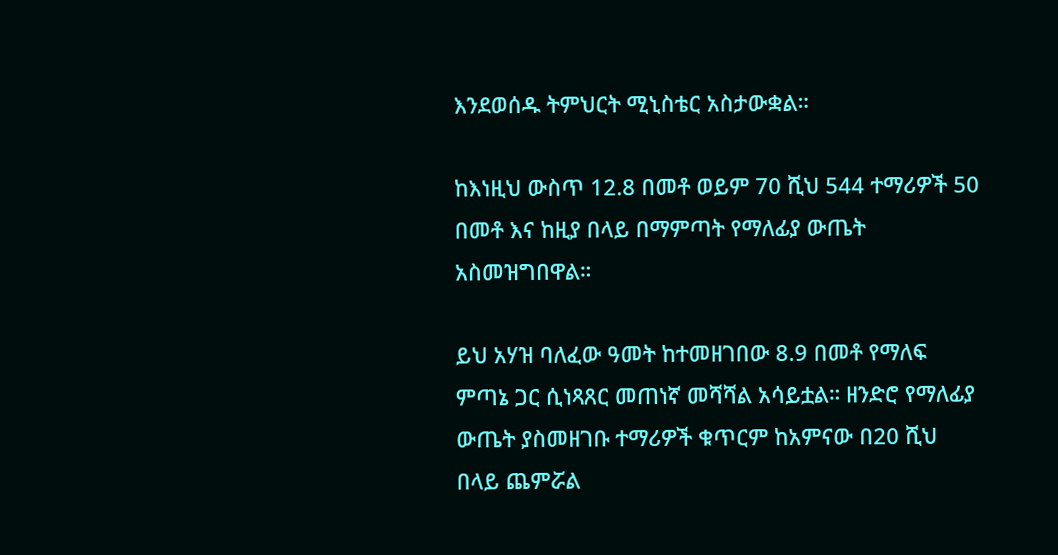እንደወሰዱ ትምህርት ሚኒስቴር አስታውቋል።

ከእነዚህ ውስጥ 12.8 በመቶ ወይም 70 ሺህ 544 ተማሪዎች 50 በመቶ እና ከዚያ በላይ በማምጣት የማለፊያ ውጤት አስመዝግበዋል።

ይህ አሃዝ ባለፈው ዓመት ከተመዘገበው 8.9 በመቶ የማለፍ ምጣኔ ጋር ሲነጻጸር መጠነኛ መሻሻል አሳይቷል። ዘንድሮ የማለፊያ ውጤት ያስመዘገቡ ተማሪዎች ቁጥርም ከአምናው በ20 ሺህ በላይ ጨምሯል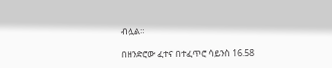ብሏል።

በዘንድሮው ፈተና በተፈጥሮ ሳይንስ 16.58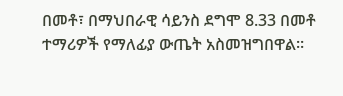በመቶ፣ በማህበራዊ ሳይንስ ደግሞ 8.33 በመቶ ተማሪዎች የማለፊያ ውጤት አስመዝግበዋል።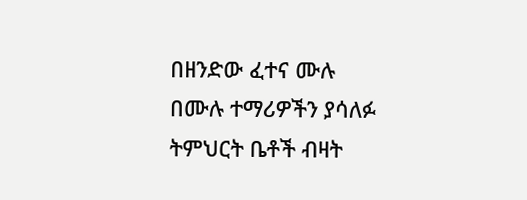በዘንድው ፈተና ሙሉ በሙሉ ተማሪዎችን ያሳለፉ ትምህርት ቤቶች ብዛት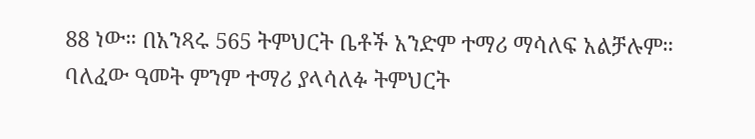88 ነው። በአንጻሩ 565 ትምህርት ቤቶች አንድም ተማሪ ማሳለፍ አልቻሉም። ባለፈው ዓመት ምንም ተማሪ ያላሳለፉ ትምህርት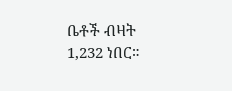ቤቶች ብዛት 1,232 ነበር።